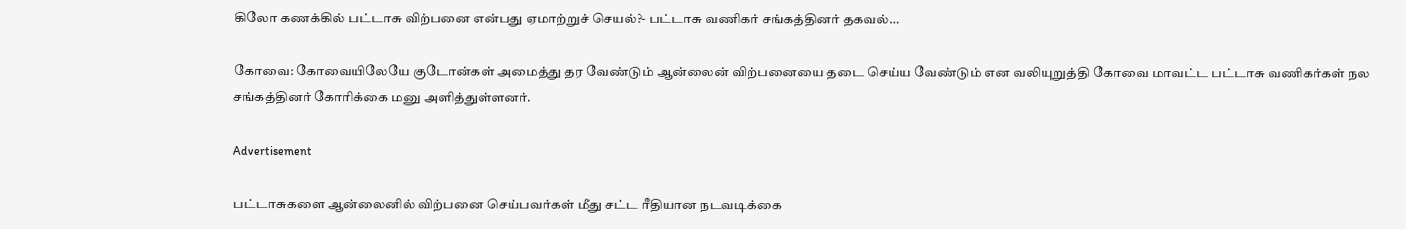கிலோ கணக்கில் பட்டாசு விற்பனை என்பது ஏமாற்றுச் செயல்?- பட்டாசு வணிகர் சங்கத்தினர் தகவல்…

கோவை: கோவையிலேயே குடோன்கள் அமைத்து தர வேண்டும் ஆன்லைன் விற்பனையை தடை செய்ய வேண்டும் என வலியுறுத்தி கோவை மாவட்ட பட்டாசு வணிகர்கள் நல சங்கத்தினர் கோரிக்கை மனு அளித்துள்ளனர்.

Advertisement

பட்டாசுகளை ஆன்லைனில் விற்பனை செய்பவர்கள் மீது சட்ட ரீதியான நடவடிக்கை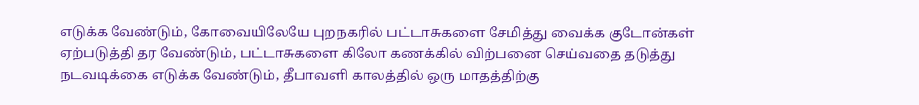எடுக்க வேண்டும், கோவையிலேயே புறநகரில் பட்டாசுகளை சேமித்து வைக்க குடோன்கள் ஏற்படுத்தி தர வேண்டும், பட்டாசுகளை கிலோ கணக்கில் விற்பனை செய்வதை தடுத்து நடவடிக்கை எடுக்க வேண்டும், தீபாவளி காலத்தில் ஒரு மாதத்திற்கு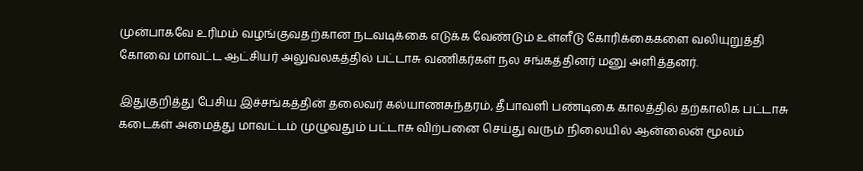முன்பாகவே உரிமம் வழங்குவதற்கான நடவடிக்கை எடுக்க வேண்டும் உள்ளீடு கோரிக்கைகளை வலியுறுத்தி கோவை மாவட்ட ஆட்சியர் அலுவலகத்தில் பட்டாசு வணிகர்கள் நல சங்கத்தினர் மனு அளித்தனர்.

இதுகுறித்து பேசிய இச்சங்கத்தின் தலைவர் கல்யாணசுந்தரம், தீபாவளி பண்டிகை காலத்தில் தற்காலிக பட்டாசு கடைகள் அமைத்து மாவட்டம் முழுவதும் பட்டாசு விற்பனை செய்து வரும் நிலையில் ஆன்லைன் மூலம்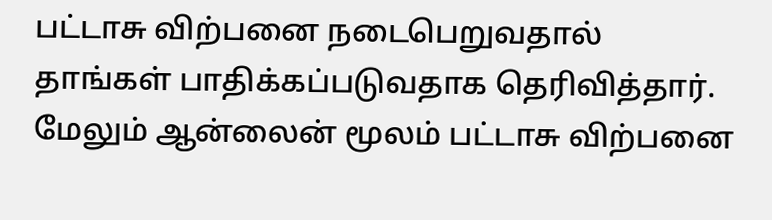பட்டாசு விற்பனை நடைபெறுவதால் தாங்கள் பாதிக்கப்படுவதாக தெரிவித்தார். மேலும் ஆன்லைன் மூலம் பட்டாசு விற்பனை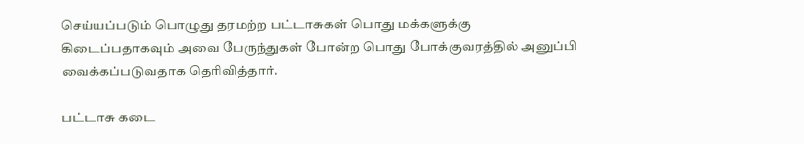செய்யப்படும் பொழுது தரமற்ற பட்டாசுகள் பொது மக்களுக்கு கிடைப்பதாகவும் அவை பேருந்துகள் போன்ற பொது போக்குவரத்தில் அனுப்பி வைக்கப்படுவதாக தெரிவித்தார்.

பட்டாசு கடை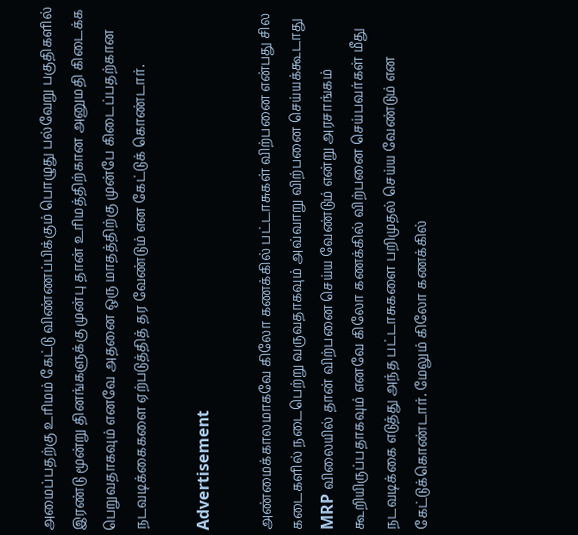அமைப்பதற்கு உரிமம் கேட்டு விண்ணப்பிக்கும் பொழுது பல்வேறு பகுதிகளில் இரண்டு மூன்று தினங்களுக்கு முன்பு தான் உரிமத்திற்கான அனுமதி கிடைக்க பெறுவதாகவும் எனவே அதனை ஒரு மாதத்திற்கு முன்பே கிடைப்பதற்கான நடவடிக்கைகளை ஏற்படுத்தித் தர வேண்டும் என கேட்டுக் கொண்டார்.

Advertisement

அண்மைக்காலமாகவே கிலோ கணக்கில் பட்டாசுகள் விற்பனை என்பது சில கடைகளில் நடைபெற்று வருவதாகவும் அவ்வாறு விற்பனை செய்யக்கூடாது MRP விலையில் தான் விற்பனை செய்ய வேண்டும் என்று அரசாங்கம் கூறியிருப்பதாகவும் எனவே கிலோ கணக்கில் விற்பனை செய்பவர்கள் மீது நடவடிக்கை எடுத்து அந்த பட்டாசுகளை பறிமுதல் செய்ய வேண்டும் என கேட்டுக்கொண்டார். மேலும் கிலோ கணக்கில்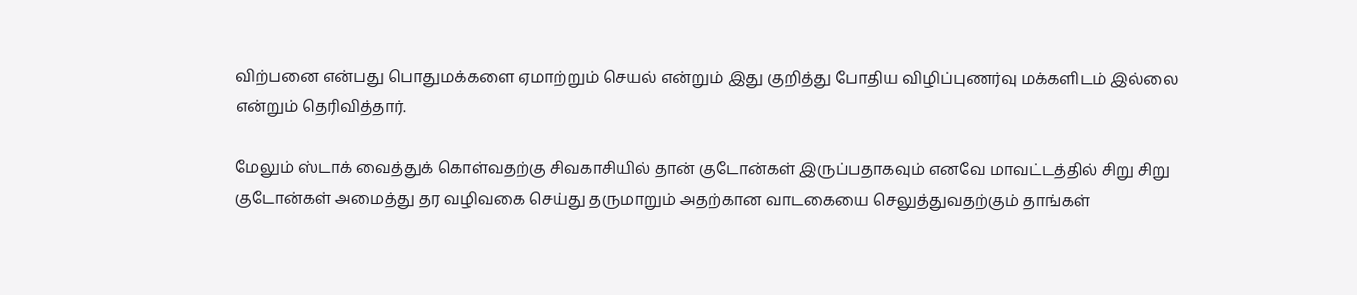விற்பனை என்பது பொதுமக்களை ஏமாற்றும் செயல் என்றும் இது குறித்து போதிய விழிப்புணர்வு மக்களிடம் இல்லை என்றும் தெரிவித்தார்.

மேலும் ஸ்டாக் வைத்துக் கொள்வதற்கு சிவகாசியில் தான் குடோன்கள் இருப்பதாகவும் எனவே மாவட்டத்தில் சிறு சிறு குடோன்கள் அமைத்து தர வழிவகை செய்து தருமாறும் அதற்கான வாடகையை செலுத்துவதற்கும் தாங்கள்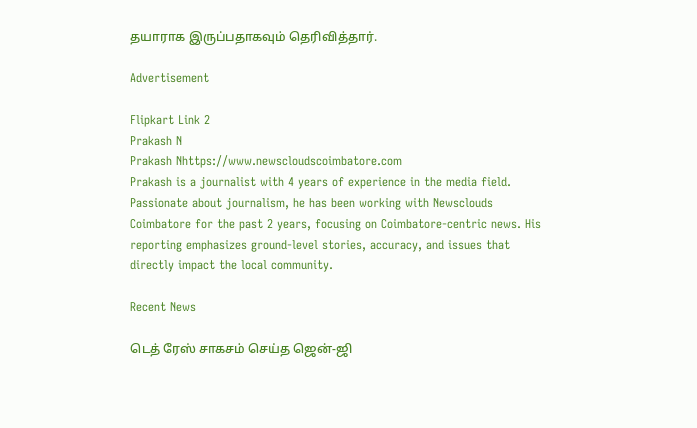தயாராக இருப்பதாகவும் தெரிவித்தார்.

Advertisement

Flipkart Link 2
Prakash N
Prakash Nhttps://www.newscloudscoimbatore.com
Prakash is a journalist with 4 years of experience in the media field. Passionate about journalism, he has been working with Newsclouds Coimbatore for the past 2 years, focusing on Coimbatore-centric news. His reporting emphasizes ground-level stories, accuracy, and issues that directly impact the local community.

Recent News

டெத் ரேஸ் சாகசம் செய்த ஜென்-ஜி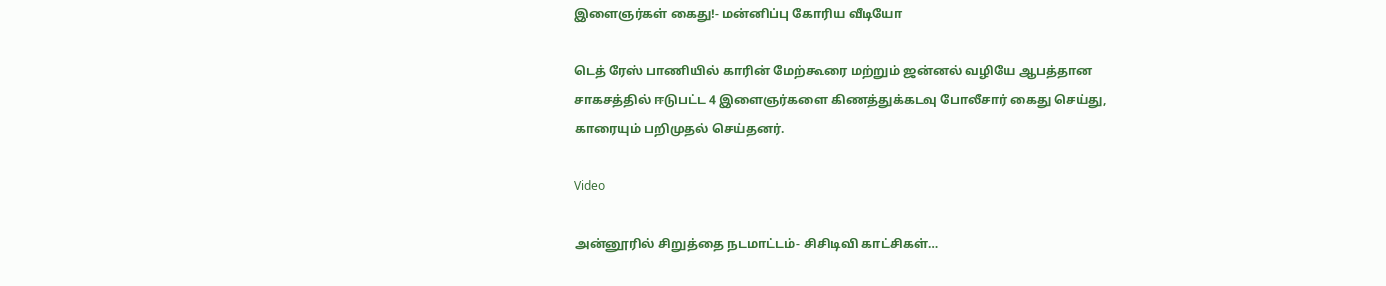இளைஞர்கள் கைது!- மன்னிப்பு கோரிய வீடியோ

டெத் ரேஸ் பாணியில் காரின் மேற்கூரை மற்றும் ஜன்னல் வழியே ஆபத்தான சாகசத்தில் ஈடுபட்ட 4 இளைஞர்களை கிணத்துக்கடவு போலீசார் கைது செய்து, காரையும் பறிமுதல் செய்தனர்.

Video

அன்னூரில் சிறுத்தை நடமாட்டம்- சிசிடிவி காட்சிகள்…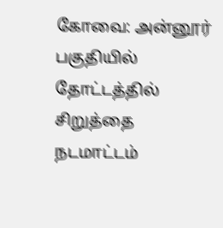கோவை: அன்னூர் பகுதியில் தோட்டத்தில் சிறுத்தை நடமாட்டம்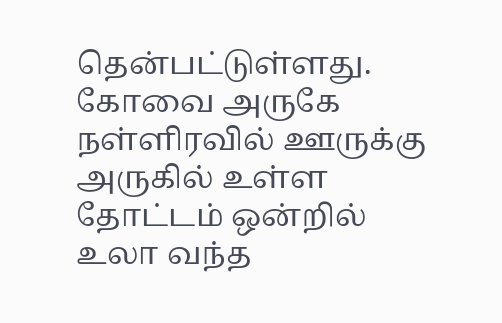தென்பட்டுள்ளது. கோவை அருகே நள்ளிரவில் ஊருக்கு அருகில் உள்ள தோட்டம் ஒன்றில் உலா வந்த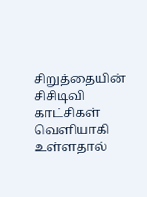சிறுத்தையின் சிசிடிவி காட்சிகள் வெளியாகி உள்ளதால்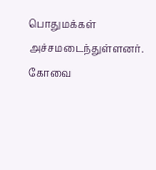பொதுமக்கள் அச்சமடைந்துள்ளனர். கோவை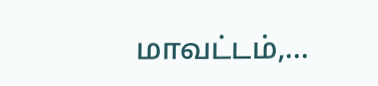மாவட்டம்,...